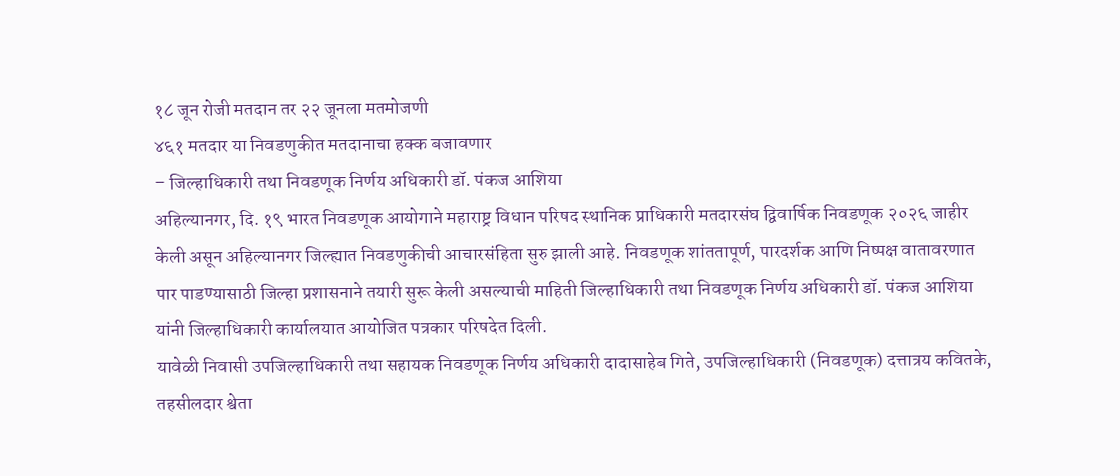१८ जून रोजी मतदान तर २२ जूनला मतमोजणी
४६१ मतदार या निवडणुकीत मतदानाचा हक्क बजावणार
– जिल्हाधिकारी तथा निवडणूक निर्णय अधिकारी डॉ. पंकज आशिया
अहिल्यानगर, दि. १९ भारत निवडणूक आयोगाने महाराष्ट्र विधान परिषद स्थानिक प्राधिकारी मतदारसंघ द्विवार्षिक निवडणूक २०२६ जाहीर केली असून अहिल्यानगर जिल्ह्यात निवडणुकीची आचारसंहिता सुरु झाली आहे. निवडणूक शांततापूर्ण, पारदर्शक आणि निष्पक्ष वातावरणात पार पाडण्यासाठी जिल्हा प्रशासनाने तयारी सुरू केली असल्याची माहिती जिल्हाधिकारी तथा निवडणूक निर्णय अधिकारी डॉ. पंकज आशिया यांनी जिल्हाधिकारी कार्यालयात आयोजित पत्रकार परिषदेत दिली.
यावेळी निवासी उपजिल्हाधिकारी तथा सहायक निवडणूक निर्णय अधिकारी दादासाहेब गिते, उपजिल्हाधिकारी (निवडणूक) दत्तात्रय कवितके, तहसीलदार श्वेता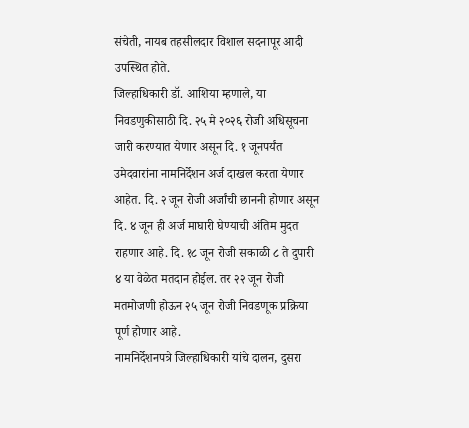संचेती, नायब तहसीलदार विशाल सदनापूर आदी उपस्थित होते.
जिल्हाधिकारी डॉ. आशिया म्हणाले, या निवडणुकीसाठी दि. २५ मे २०२६ रोजी अधिसूचना जारी करण्यात येणार असून दि. १ जूनपर्यंत उमेदवारांना नामनिर्देशन अर्ज दाखल करता येणार आहेत. दि. २ जून रोजी अर्जांची छाननी होणार असून दि. ४ जून ही अर्ज माघारी घेण्याची अंतिम मुदत राहणार आहे. दि. १८ जून रोजी सकाळी ८ ते दुपारी ४ या वेळेत मतदान होईल. तर २२ जून रोजी मतमोजणी होऊन २५ जून रोजी निवडणूक प्रक्रिया पूर्ण होणार आहे.
नामनिर्देशनपत्रे जिल्हाधिकारी यांचे दालन, दुसरा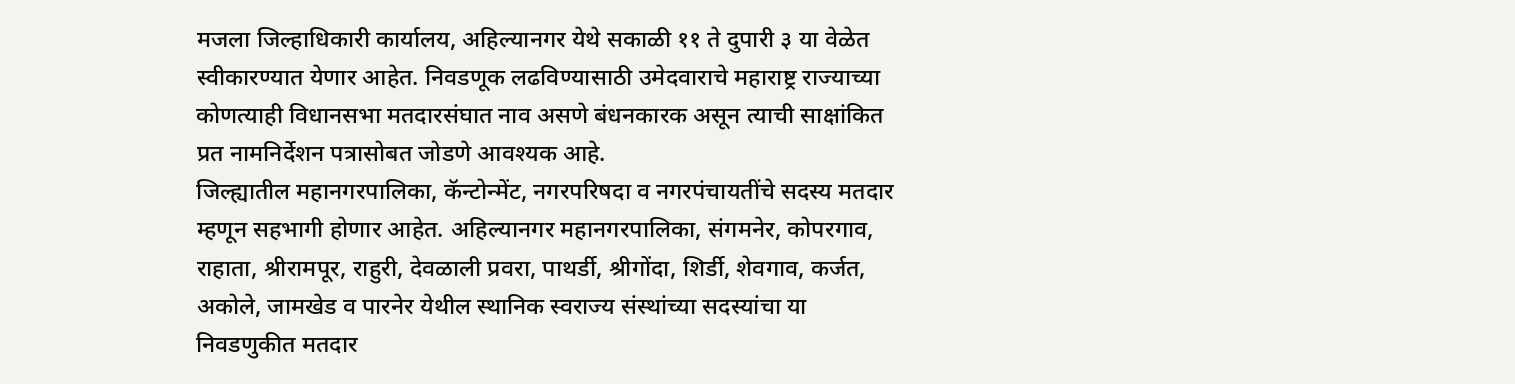मजला जिल्हाधिकारी कार्यालय, अहिल्यानगर येथे सकाळी ११ ते दुपारी ३ या वेळेत स्वीकारण्यात येणार आहेत. निवडणूक लढविण्यासाठी उमेदवाराचे महाराष्ट्र राज्याच्या कोणत्याही विधानसभा मतदारसंघात नाव असणे बंधनकारक असून त्याची साक्षांकित प्रत नामनिर्देशन पत्रासोबत जोडणे आवश्यक आहे.
जिल्ह्यातील महानगरपालिका, कॅन्टोन्मेंट, नगरपरिषदा व नगरपंचायतींचे सदस्य मतदार म्हणून सहभागी होणार आहेत. अहिल्यानगर महानगरपालिका, संगमनेर, कोपरगाव, राहाता, श्रीरामपूर, राहुरी, देवळाली प्रवरा, पाथर्डी, श्रीगोंदा, शिर्डी, शेवगाव, कर्जत, अकोले, जामखेड व पारनेर येथील स्थानिक स्वराज्य संस्थांच्या सदस्यांचा या निवडणुकीत मतदार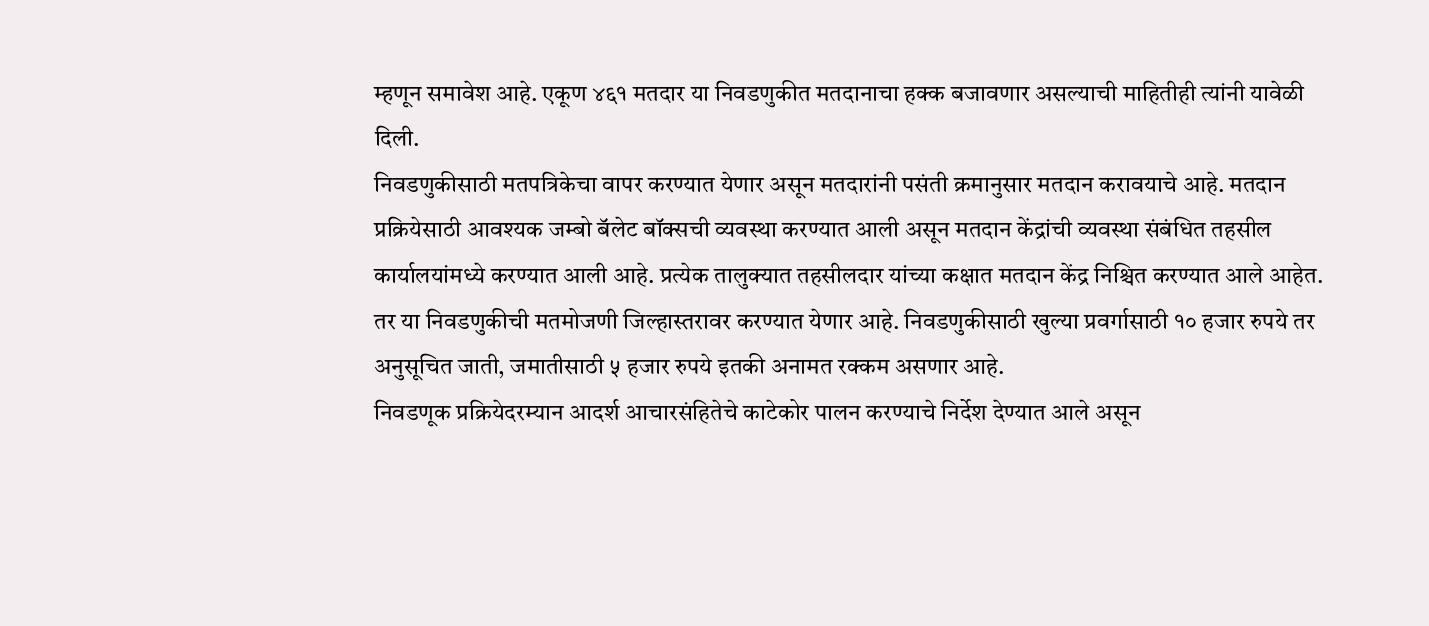म्हणून समावेश आहे. एकूण ४६१ मतदार या निवडणुकीत मतदानाचा हक्क बजावणार असल्याची माहितीही त्यांनी यावेळी दिली.
निवडणुकीसाठी मतपत्रिकेचा वापर करण्यात येणार असून मतदारांनी पसंती क्रमानुसार मतदान करावयाचे आहे. मतदान प्रक्रियेसाठी आवश्यक जम्बो बॅलेट बॉक्सची व्यवस्था करण्यात आली असून मतदान केंद्रांची व्यवस्था संबंधित तहसील कार्यालयांमध्ये करण्यात आली आहे. प्रत्येक तालुक्यात तहसीलदार यांच्या कक्षात मतदान केंद्र निश्चित करण्यात आले आहेत. तर या निवडणुकीची मतमोजणी जिल्हास्तरावर करण्यात येणार आहे. निवडणुकीसाठी खुल्या प्रवर्गासाठी १० हजार रुपये तर अनुसूचित जाती, जमातीसाठी ५ हजार रुपये इतकी अनामत रक्कम असणार आहे.
निवडणूक प्रक्रियेदरम्यान आदर्श आचारसंहितेचे काटेकोर पालन करण्याचे निर्देश देण्यात आले असून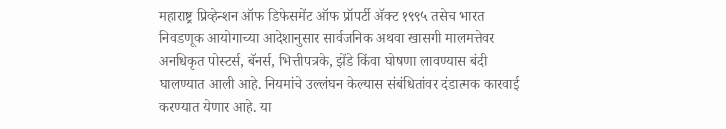महाराष्ट्र प्रिव्हेन्शन ऑफ डिफेसमेंट ऑफ प्रॉपर्टी ॲक्ट १९९५ तसेच भारत निवडणूक आयोगाच्या आदेशानुसार सार्वजनिक अथवा खासगी मालमत्तेवर अनधिकृत पोस्टर्स, बॅनर्स, भित्तीपत्रके, झेंडे किंवा घोषणा लावण्यास बंदी घालण्यात आली आहे. नियमांचे उल्लंघन केल्यास संबंधितांवर दंडात्मक कारवाई करण्यात येणार आहे. या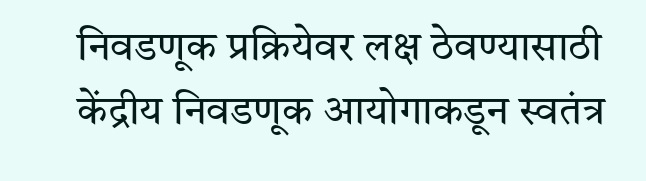निवडणूक प्रक्रियेवर लक्ष ठेवण्यासाठी केंद्रीय निवडणूक आयोगाकडून स्वतंत्र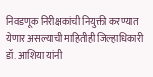निवडणूक निरीक्षकांची नियुक्ती करण्यात येणार असल्याची माहितीही जिल्हाधिकारी डॉ. आशिया यांनी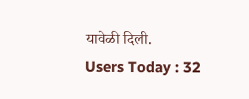यावेळी दिली.
Users Today : 32